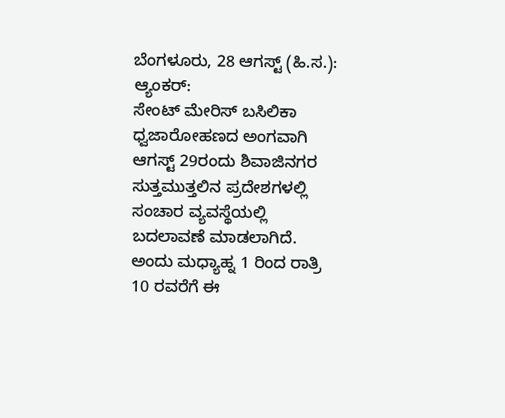ಬೆಂಗಳೂರು, 28 ಆಗಸ್ಟ್ (ಹಿ.ಸ.):
ಆ್ಯಂಕರ್:
ಸೇಂಟ್ ಮೇರಿಸ್ ಬಸಿಲಿಕಾ ಧ್ವಜಾರೋಹಣದ ಅಂಗವಾಗಿ ಆಗಸ್ಟ್ 29ರಂದು ಶಿವಾಜಿನಗರ ಸುತ್ತಮುತ್ತಲಿನ ಪ್ರದೇಶಗಳಲ್ಲಿ ಸಂಚಾರ ವ್ಯವಸ್ಥೆಯಲ್ಲಿ ಬದಲಾವಣೆ ಮಾಡಲಾಗಿದೆ. ಅಂದು ಮಧ್ಯಾಹ್ನ 1 ರಿಂದ ರಾತ್ರಿ 10 ರವರೆಗೆ ಈ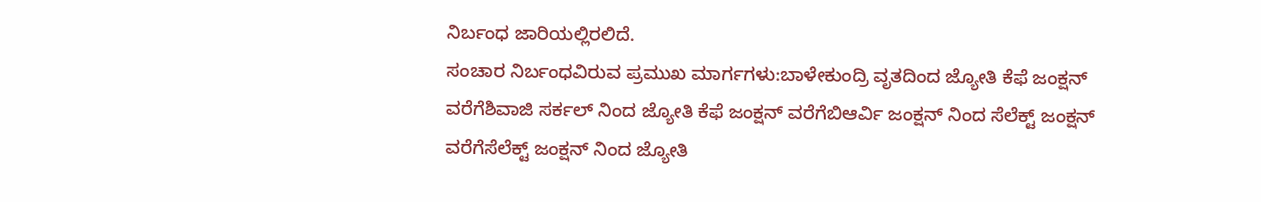ನಿರ್ಬಂಧ ಜಾರಿಯಲ್ಲಿರಲಿದೆ.
ಸಂಚಾರ ನಿರ್ಬಂಧವಿರುವ ಪ್ರಮುಖ ಮಾರ್ಗಗಳು:ಬಾಳೇಕುಂದ್ರಿ ವೃತದಿಂದ ಜ್ಯೋತಿ ಕೆಫೆ ಜಂಕ್ಷನ್ ವರೆಗೆಶಿವಾಜಿ ಸರ್ಕಲ್ ನಿಂದ ಜ್ಯೋತಿ ಕೆಫೆ ಜಂಕ್ಷನ್ ವರೆಗೆಬಿಆರ್ವಿ ಜಂಕ್ಷನ್ ನಿಂದ ಸೆಲೆಕ್ಟ್ ಜಂಕ್ಷನ್ ವರೆಗೆಸೆಲೆಕ್ಟ್ ಜಂಕ್ಷನ್ ನಿಂದ ಜ್ಯೋತಿ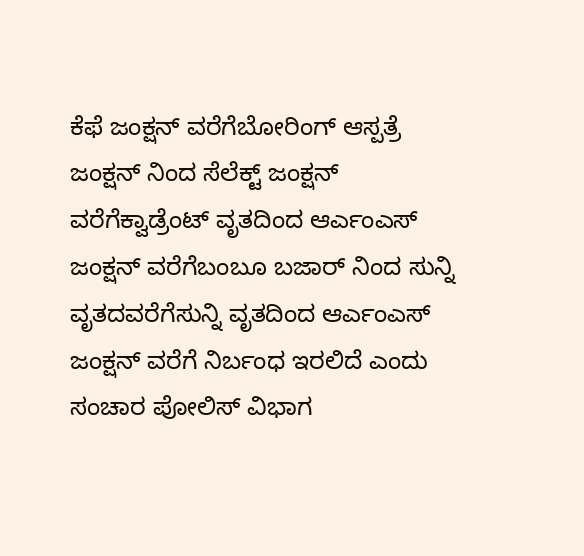ಕೆಫೆ ಜಂಕ್ಷನ್ ವರೆಗೆಬೋರಿಂಗ್ ಆಸ್ಪತ್ರೆ ಜಂಕ್ಷನ್ ನಿಂದ ಸೆಲೆಕ್ಟ್ ಜಂಕ್ಷನ್ ವರೆಗೆಕ್ವಾಡ್ರೆಂಟ್ ವೃತದಿಂದ ಆರ್ಎಂಎಸ್ ಜಂಕ್ಷನ್ ವರೆಗೆಬಂಬೂ ಬಜಾರ್ ನಿಂದ ಸುನ್ನಿ ವೃತದವರೆಗೆಸುನ್ನಿ ವೃತದಿಂದ ಆರ್ಎಂಎಸ್ ಜಂಕ್ಷನ್ ವರೆಗೆ ನಿರ್ಬಂಧ ಇರಲಿದೆ ಎಂದು ಸಂಚಾರ ಪೋಲಿಸ್ ವಿಭಾಗ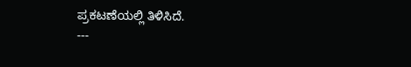ಪ್ರಕಟಣೆಯಲ್ಲಿ ತಿಳಿಸಿದೆ.
---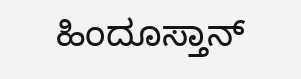ಹಿಂದೂಸ್ತಾನ್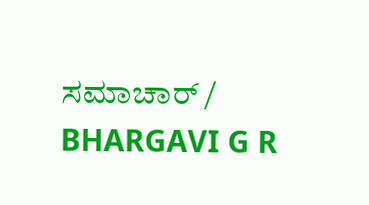ಸಮಾಚಾರ್ / BHARGAVI G R